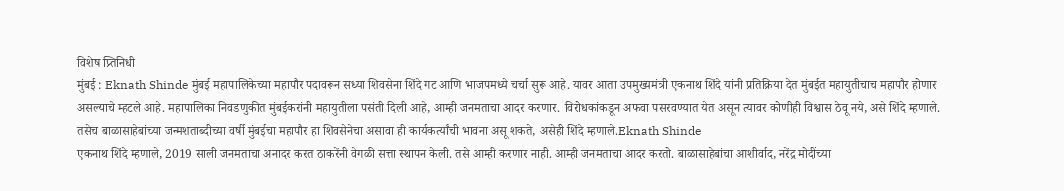विशेष प्र्तिनिधी
मुंबई : Eknath Shinde मुंबई महापालिकेच्या महापौर पदावरून सध्या शिवसेना शिंदे गट आणि भाजपमध्ये चर्चा सुरू आहे. यावर आता उपमुख्यमंत्री एकनाथ शिंदे यांनी प्रतिक्रिया देत मुंबईत महायुतीचाच महापौर होणार असल्याचे म्हटले आहे. महापालिका निवडणुकीत मुंबईकरांनी महायुतीला पसंती दिली आहे, आम्ही जनमताचा आदर करणार. विरोधकांकडून अफवा पसरवण्यात येत असून त्यावर कोणीही विश्वास ठेवू नये, असे शिंदे म्हणाले. तसेच बाळासाहेबांच्या जन्मशताब्दीच्या वर्षी मुंबईचा महापौर हा शिवसेनेचा असावा ही कार्यकर्त्यांची भावना असू शकते, असेही शिंदे म्हणाले.Eknath Shinde
एकनाथ शिंदे म्हणाले, 2019 साली जनमताचा अनादर करत ठाकरेंनी वेगळी सत्ता स्थापन केली. तसे आम्ही करणार नाही. आम्ही जनमताचा आदर करतो. बाळासाहेबांचा आशीर्वाद, नरेंद्र मोदींच्या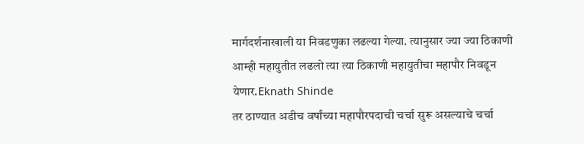मार्गदर्शनाखाली या निवडणुका लढल्या गेल्या. त्यानुसार ज्या ज्या ठिकाणी आम्ही महायुतीत लढलो त्या त्या ठिकाणी महायुतीचा महापौर निवडून येणार.Eknath Shinde
तर ठाण्यात अडीच वर्षांच्या महापौरपदाची चर्चा सुरू असल्याचे चर्चा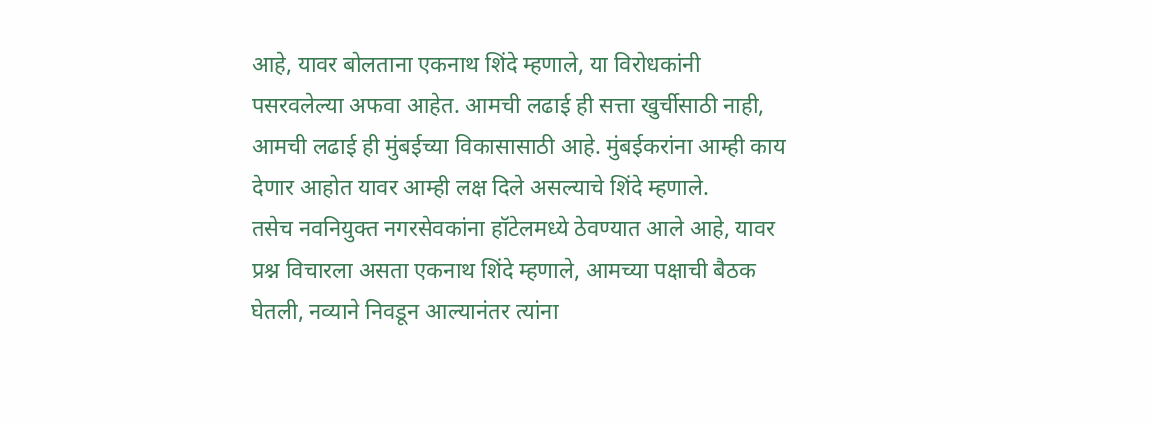आहे, यावर बोलताना एकनाथ शिंदे म्हणाले, या विरोधकांनी पसरवलेल्या अफवा आहेत. आमची लढाई ही सत्ता खुर्चीसाठी नाही, आमची लढाई ही मुंबईच्या विकासासाठी आहे. मुंबईकरांना आम्ही काय देणार आहोत यावर आम्ही लक्ष दिले असल्याचे शिंदे म्हणाले.
तसेच नवनियुक्त नगरसेवकांना हॉटेलमध्ये ठेवण्यात आले आहे, यावर प्रश्न विचारला असता एकनाथ शिंदे म्हणाले, आमच्या पक्षाची बैठक घेतली, नव्याने निवडून आल्यानंतर त्यांना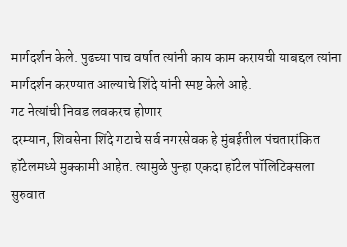मार्गदर्शन केले. पुढच्या पाच वर्षात त्यांनी काय काम करायची याबद्दल त्यांना मार्गदर्शन करण्यात आल्याचे शिंदे यांनी स्पष्ट केले आहे.
गट नेत्यांची निवड लवकरच होणार
दरम्यान, शिवसेना शिंदे गटाचे सर्व नगरसेवक हे मुंबईतील पंचतारांकित हॉटेलमध्ये मुक्कामी आहेत. त्यामुळे पुन्हा एकदा हॉटेल पॉलिटिक्सला सुरुवात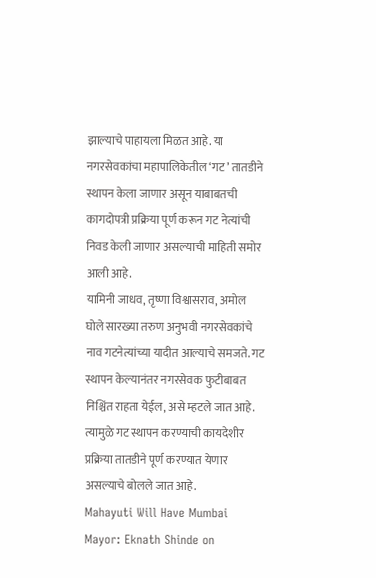झाल्याचे पाहायला मिळत आहे. या नगरसेवकांचा महापालिकेतील ‘गट’ तातडीने स्थापन केला जाणार असून याबाबतची कागदोपत्री प्रक्रिया पूर्ण करून गट नेत्यांची निवड केली जाणार असल्याची माहिती समोर आली आहे.
यामिनी जाधव, तृष्णा विश्वासराव, अमोल घोले सारख्या तरुण अनुभवी नगरसेवकांचे नाव गटनेत्यांच्या यादीत आल्याचे समजते. गट स्थापन केल्यानंतर नगरसेवक फुटीबाबत निश्चिंत राहता येईल, असे म्हटले जात आहे. त्यामुळे गट स्थापन करण्याची कायदेशीर प्रक्रिया तातडीने पूर्ण करण्यात येणार असल्याचे बोलले जात आहे.
Mahayuti Will Have Mumbai Mayor: Eknath Shinde on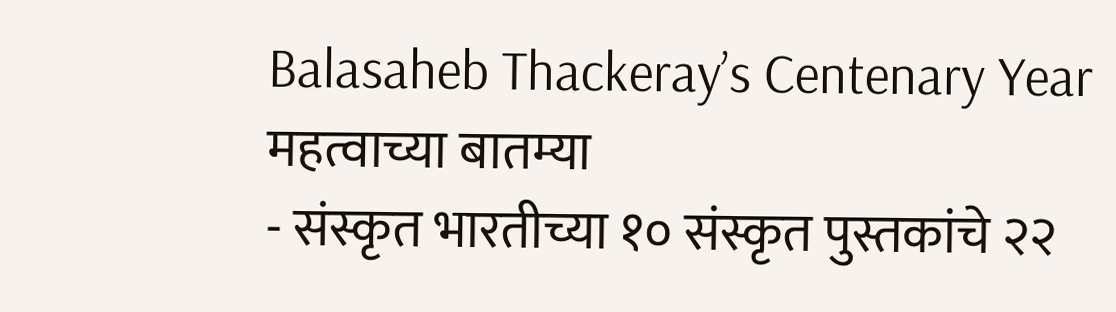Balasaheb Thackeray’s Centenary Year
महत्वाच्या बातम्या
- संस्कृत भारतीच्या १० संस्कृत पुस्तकांचे २२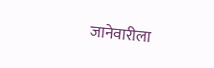जानेवारीला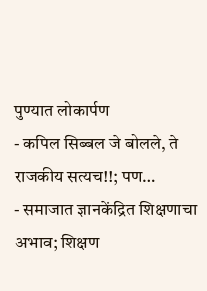पुण्यात लोकार्पण
- कपिल सिब्बल जे बोलले, ते राजकीय सत्यच!!; पण…
- समाजात ज्ञानकेंद्रित शिक्षणाचा अभाव; शिक्षण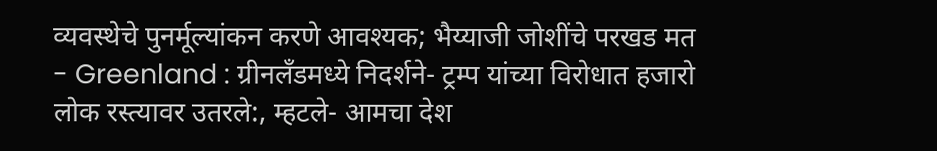व्यवस्थेचे पुनर्मूल्यांकन करणे आवश्यक; भैय्याजी जोशींचे परखड मत
- Greenland : ग्रीनलँडमध्ये निदर्शने- ट्रम्प यांच्या विरोधात हजारो लोक रस्त्यावर उतरले:, म्हटले- आमचा देश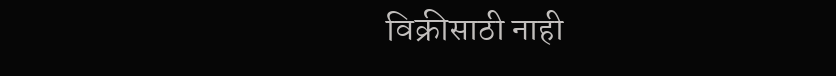विक्रीसाठी नाही